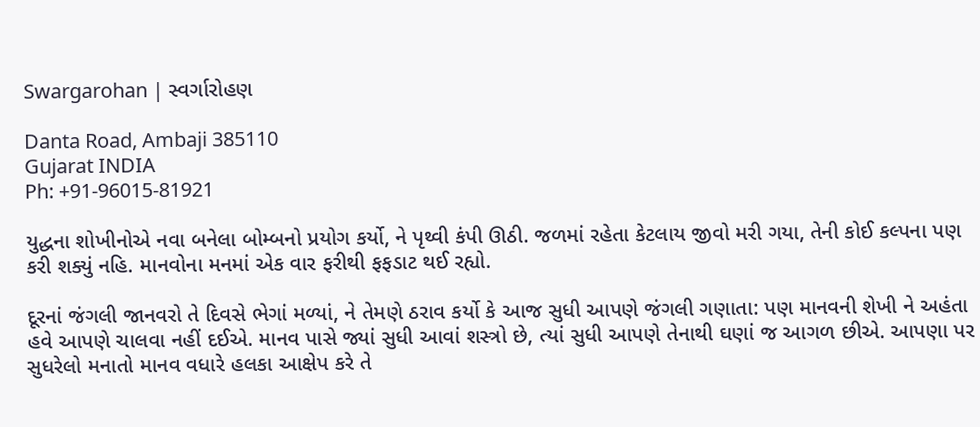Swargarohan | સ્વર્ગારોહણ

Danta Road, Ambaji 385110
Gujarat INDIA
Ph: +91-96015-81921

યુદ્ધના શોખીનોએ નવા બનેલા બોમ્બનો પ્રયોગ કર્યો, ને પૃથ્વી કંપી ઊઠી. જળમાં રહેતા કેટલાય જીવો મરી ગયા, તેની કોઈ કલ્પના પણ કરી શક્યું નહિ. માનવોના મનમાં એક વાર ફરીથી ફફડાટ થઈ રહ્યો.

દૂરનાં જંગલી જાનવરો તે દિવસે ભેગાં મળ્યાં, ને તેમણે ઠરાવ કર્યો કે આજ સુધી આપણે જંગલી ગણાતા: પણ માનવની શેખી ને અહંતા હવે આપણે ચાલવા નહીં દઈએ. માનવ પાસે જ્યાં સુધી આવાં શસ્ત્રો છે, ત્યાં સુધી આપણે તેનાથી ઘણાં જ આગળ છીએ. આપણા પર સુધરેલો મનાતો માનવ વધારે હલકા આક્ષેપ કરે તે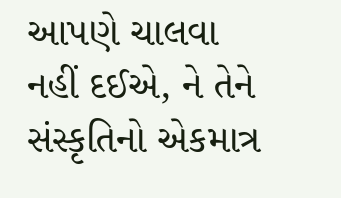આપણે ચાલવા નહીં દઈએ, ને તેને સંસ્કૃતિનો એકમાત્ર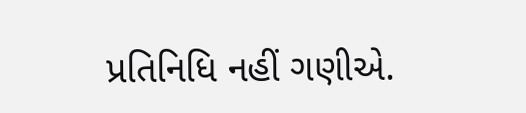પ્રતિનિધિ નહીં ગણીએ.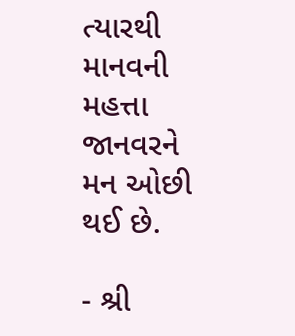ત્યારથી માનવની મહત્તા જાનવરને મન ઓછી થઈ છે.

- શ્રી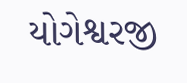યોગેશ્વરજી